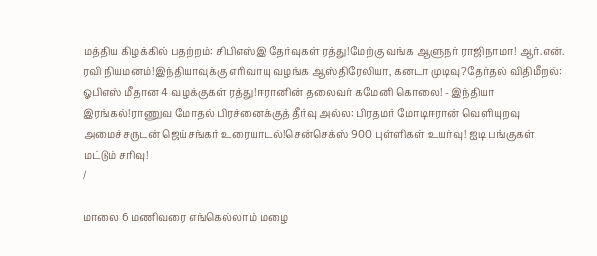மத்திய கிழக்கில் பதற்றம்: சிபிஎஸ்இ தேர்வுகள் ரத்து!மேற்கு வங்க ஆளுநர் ராஜிநாமா! ஆர்.என். ரவி நியமனம்!இந்தியாவுக்கு எரிவாயு வழங்க ஆஸ்திரேலியா, கனடா முடிவு?தேர்தல் விதிமீறல்: ஓபிஎஸ் மீதான 4 வழக்குகள் ரத்து!ஈரானின் தலைவர் கமேனி கொலை! - இந்தியா இரங்கல்!ராணுவ மோதல் பிரச்னைக்குத் தீர்வு அல்ல: பிரதமர் மோடிஈரான் வெளியுறவு அமைச்சருடன் ஜெய்சங்கர் உரையாடல்!சென்செக்ஸ் 900 புள்ளிகள் உயர்வு! ஐடி பங்குகள் மட்டும் சரிவு!
/

மாலை 6 மணிவரை எங்கெல்லாம் மழை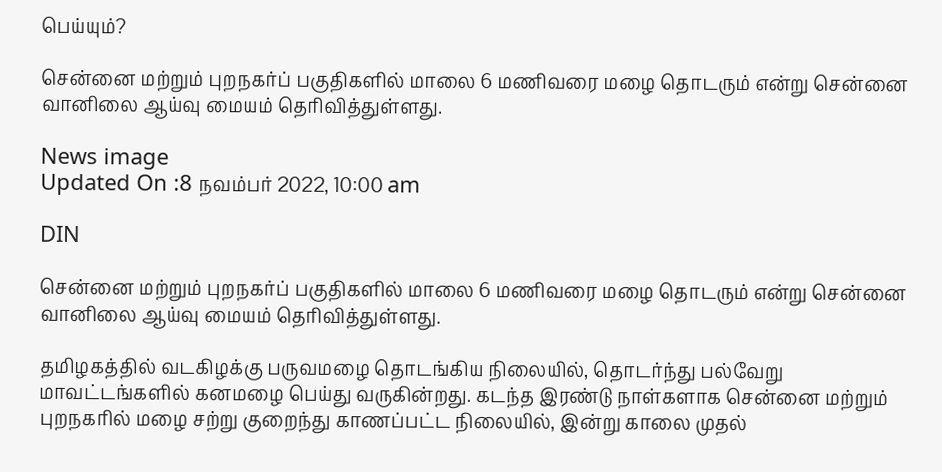பெய்யும்?

சென்னை மற்றும் புறநகர்ப் பகுதிகளில் மாலை 6 மணிவரை மழை தொடரும் என்று சென்னை வானிலை ஆய்வு மையம் தெரிவித்துள்ளது.

News image
Updated On :8 நவம்பர் 2022, 10:00 am

DIN

சென்னை மற்றும் புறநகர்ப் பகுதிகளில் மாலை 6 மணிவரை மழை தொடரும் என்று சென்னை வானிலை ஆய்வு மையம் தெரிவித்துள்ளது.

தமிழகத்தில் வடகிழக்கு பருவமழை தொடங்கிய நிலையில், தொடர்ந்து பல்வேறு மாவட்டங்களில் கனமழை பெய்து வருகின்றது. கடந்த இரண்டு நாள்களாக சென்னை மற்றும் புறநகரில் மழை சற்று குறைந்து காணப்பட்ட நிலையில், இன்று காலை முதல்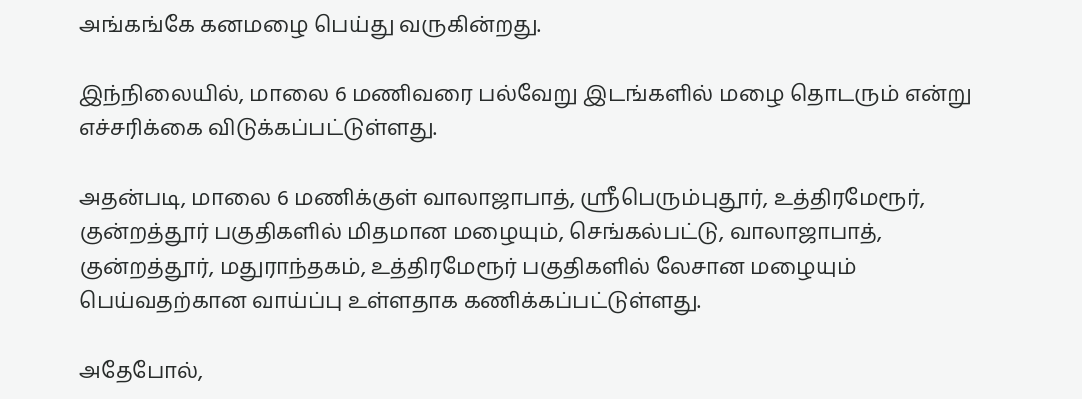அங்கங்கே கனமழை பெய்து வருகின்றது.

இந்நிலையில், மாலை 6 மணிவரை பல்வேறு இடங்களில் மழை தொடரும் என்று எச்சரிக்கை விடுக்கப்பட்டுள்ளது.

அதன்படி, மாலை 6 மணிக்குள் வாலாஜாபாத், ஸ்ரீபெரும்புதூர், உத்திரமேரூர்,  குன்றத்தூர் பகுதிகளில் மிதமான மழையும், செங்கல்பட்டு, வாலாஜாபாத், குன்றத்தூர், மதுராந்தகம், உத்திரமேரூர் பகுதிகளில் லேசான மழையும் பெய்வதற்கான வாய்ப்பு உள்ளதாக கணிக்கப்பட்டுள்ளது.

அதேபோல்,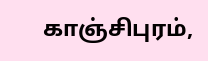காஞ்சிபுரம்,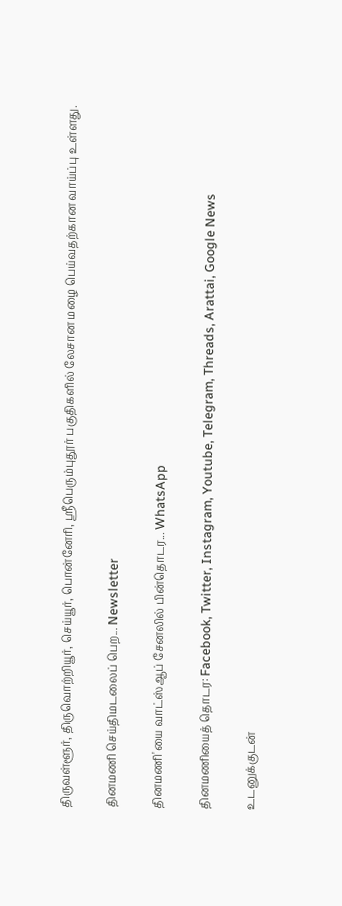திருவள்ளூர், திருவொற்றியூர், செய்யூர், பொன்னேரி, ஸ்ரீபெரும்புதூர் பகுதிகளில் லேசான மழை பெய்வதற்கான வாய்ப்பு உள்ளது.

தினமணி செய்திமடலைப் பெற... Newsletter

தினமணி'யை வாட்ஸ்ஆப் சேனலில் பின்தொடர... WhatsApp

தினமணியைத் தொடர: Facebook, Twitter, Instagram, Youtube, Telegram, Threads, Arattai, Google News

உடனுக்குடன்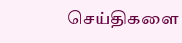செய்திகளை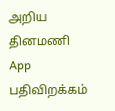அறிய தினமணி App பதிவிறக்கம்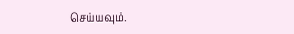செய்யவும்.